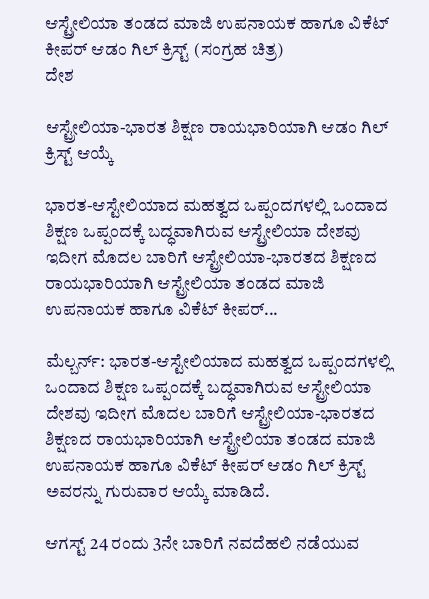ಆಸ್ಟ್ರೇಲಿಯಾ ತಂಡದ ಮಾಜಿ ಉಪನಾಯಕ ಹಾಗೂ ವಿಕೆಟ್ ಕೀಪರ್ ಆಡಂ ಗಿಲ್ ಕ್ರಿಸ್ಟ್ (ಸಂಗ್ರಹ ಚಿತ್ರ)
ದೇಶ

ಆಸ್ಟ್ರೇಲಿಯಾ-ಭಾರತ ಶಿಕ್ಷಣ ರಾಯಭಾರಿಯಾಗಿ ಆಡಂ ಗಿಲ್ ಕ್ರಿಸ್ಟ್ ಆಯ್ಕೆ

ಭಾರತ-ಆಸ್ಟೇಲಿಯಾದ ಮಹತ್ವದ ಒಪ್ಪಂದಗಳಲ್ಲಿ ಒಂದಾದ ಶಿಕ್ಷಣ ಒಪ್ಪಂದಕ್ಕೆ ಬದ್ಧವಾಗಿರುವ ಆಸ್ಟ್ರೇಲಿಯಾ ದೇಶವು ಇದೀಗ ಮೊದಲ ಬಾರಿಗೆ ಆಸ್ಟ್ರೇಲಿಯಾ-ಭಾರತದ ಶಿಕ್ಷಣದ ರಾಯಭಾರಿಯಾಗಿ ಆಸ್ಟ್ರೇಲಿಯಾ ತಂಡದ ಮಾಜಿ ಉಪನಾಯಕ ಹಾಗೂ ವಿಕೆಟ್ ಕೀಪರ್...

ಮೆಲ್ಬರ್ನ್: ಭಾರತ-ಆಸ್ಟೇಲಿಯಾದ ಮಹತ್ವದ ಒಪ್ಪಂದಗಳಲ್ಲಿ ಒಂದಾದ ಶಿಕ್ಷಣ ಒಪ್ಪಂದಕ್ಕೆ ಬದ್ಧವಾಗಿರುವ ಆಸ್ಟ್ರೇಲಿಯಾ ದೇಶವು ಇದೀಗ ಮೊದಲ ಬಾರಿಗೆ ಆಸ್ಟ್ರೇಲಿಯಾ-ಭಾರತದ ಶಿಕ್ಷಣದ ರಾಯಭಾರಿಯಾಗಿ ಆಸ್ಟ್ರೇಲಿಯಾ ತಂಡದ ಮಾಜಿ ಉಪನಾಯಕ ಹಾಗೂ ವಿಕೆಟ್ ಕೀಪರ್ ಆಡಂ ಗಿಲ್ ಕ್ರಿಸ್ಟ್ ಅವರನ್ನು ಗುರುವಾರ ಆಯ್ಕೆ ಮಾಡಿದೆ.

ಆಗಸ್ಟ್ 24 ರಂದು 3ನೇ ಬಾರಿಗೆ ನವದೆಹಲಿ ನಡೆಯುವ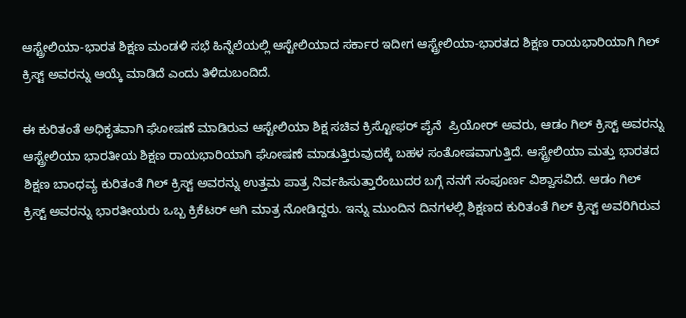ಆಸ್ಟ್ರೇಲಿಯಾ-ಭಾರತ ಶಿಕ್ಷಣ ಮಂಡಳಿ ಸಭೆ ಹಿನ್ನೆಲೆಯಲ್ಲಿ ಆಸ್ಟೇಲಿಯಾದ ಸರ್ಕಾರ ಇದೀಗ ಆಸ್ಟ್ರೇಲಿಯಾ-ಭಾರತದ ಶಿಕ್ಷಣ ರಾಯಭಾರಿಯಾಗಿ ಗಿಲ್ ಕ್ರಿಸ್ಟ್ ಅವರನ್ನು ಆಯ್ಕೆ ಮಾಡಿದೆ ಎಂದು ತಿಳಿದುಬಂದಿದೆ.

ಈ ಕುರಿತಂತೆ ಅಧಿಕೃತವಾಗಿ ಘೋಷಣೆ ಮಾಡಿರುವ ಆಸ್ಟೇಲಿಯಾ ಶಿಕ್ಷ ಸಚಿವ ಕ್ರಿಸ್ಟೋಫರ್ ಪೈನೆ  ಪ್ರಿಯೋರ್ ಅವರು, ಆಡಂ ಗಿಲ್ ಕ್ರಿಸ್ಟ್ ಅವರನ್ನು ಆಸ್ಟ್ರೇಲಿಯಾ ಭಾರತೀಯ ಶಿಕ್ಷಣ ರಾಯಭಾರಿಯಾಗಿ ಘೋಷಣೆ ಮಾಡುತ್ತಿರುವುದಕ್ಕೆ ಬಹಳ ಸಂತೋಷವಾಗುತ್ತಿದೆ. ಆಸ್ಟ್ರೇಲಿಯಾ ಮತ್ತು ಭಾರತದ ಶಿಕ್ಷಣ ಬಾಂಧವ್ಯ ಕುರಿತಂತೆ ಗಿಲ್ ಕ್ರಿಸ್ಟ್ ಅವರನ್ನು ಉತ್ತಮ ಪಾತ್ರ ನಿರ್ವಹಿಸುತ್ತಾರೆಂಬುದರ ಬಗ್ಗೆ ನನಗೆ ಸಂಪೂರ್ಣ ವಿಶ್ವಾಸವಿದೆ. ಆಡಂ ಗಿಲ್ ಕ್ರಿಸ್ಟ್ ಅವರನ್ನು ಭಾರತೀಯರು ಒಬ್ಬ ಕ್ರಿಕೆಟರ್ ಆಗಿ ಮಾತ್ರ ನೋಡಿದ್ದರು. ಇನ್ನು ಮುಂದಿನ ದಿನಗಳಲ್ಲಿ ಶಿಕ್ಷಣದ ಕುರಿತಂತೆ ಗಿಲ್ ಕ್ರಿಸ್ಟ್ ಅವರಿಗಿರುವ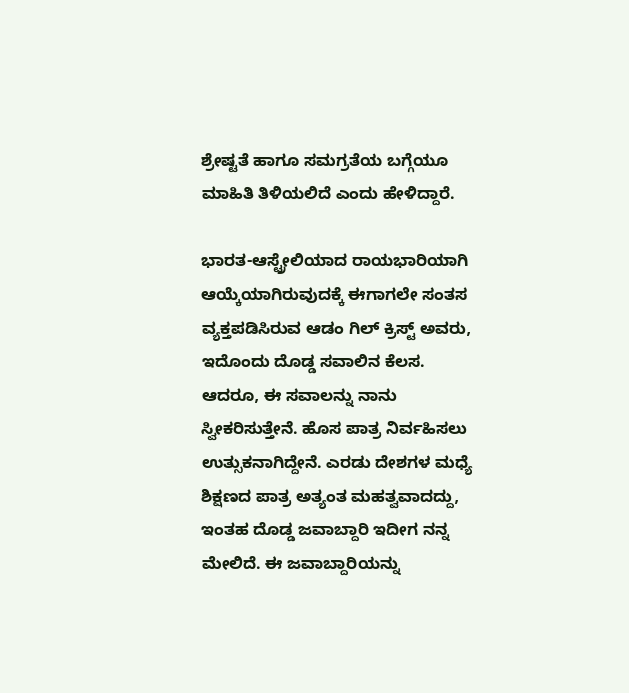ಶ್ರೇಷ್ಟತೆ ಹಾಗೂ ಸಮಗ್ರತೆಯ ಬಗ್ಗೆಯೂ ಮಾಹಿತಿ ತಿಳಿಯಲಿದೆ ಎಂದು ಹೇಳಿದ್ದಾರೆ.

ಭಾರತ-ಆಸ್ಟ್ರೇಲಿಯಾದ ರಾಯಭಾರಿಯಾಗಿ ಆಯ್ಕೆಯಾಗಿರುವುದಕ್ಕೆ ಈಗಾಗಲೇ ಸಂತಸ ವ್ಯಕ್ತಪಡಿಸಿರುವ ಆಡಂ ಗಿಲ್ ಕ್ರಿಸ್ಟ್ ಅವರು, ಇದೊಂದು ದೊಡ್ಡ ಸವಾಲಿನ ಕೆಲಸ. ಆದರೂ, ಈ ಸವಾಲನ್ನು ನಾನು ಸ್ವೀಕರಿಸುತ್ತೇನೆ. ಹೊಸ ಪಾತ್ರ ನಿರ್ವಹಿಸಲು ಉತ್ಸುಕನಾಗಿದ್ದೇನೆ. ಎರಡು ದೇಶಗಳ ಮಧ್ಯೆ ಶಿಕ್ಷಣದ ಪಾತ್ರ ಅತ್ಯಂತ ಮಹತ್ವವಾದದ್ದು, ಇಂತಹ ದೊಡ್ಡ ಜವಾಬ್ದಾರಿ ಇದೀಗ ನನ್ನ ಮೇಲಿದೆ. ಈ ಜವಾಬ್ದಾರಿಯನ್ನು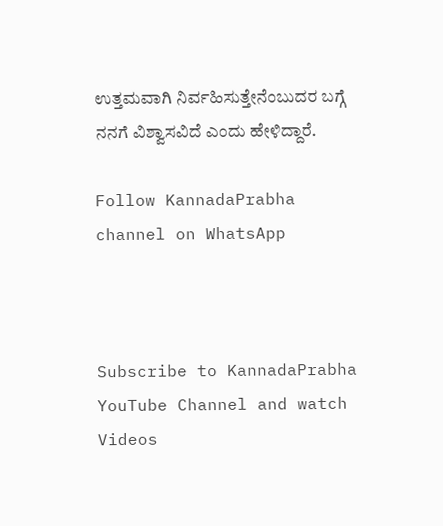ಉತ್ತಮವಾಗಿ ನಿರ್ವಹಿಸುತ್ತೇನೆಂಬುದರ ಬಗ್ಗೆ ನನಗೆ ವಿಶ್ವಾಸವಿದೆ ಎಂದು ಹೇಳಿದ್ದಾರೆ.

Follow KannadaPrabha channel on WhatsApp



Subscribe to KannadaPrabha YouTube Channel and watch Videos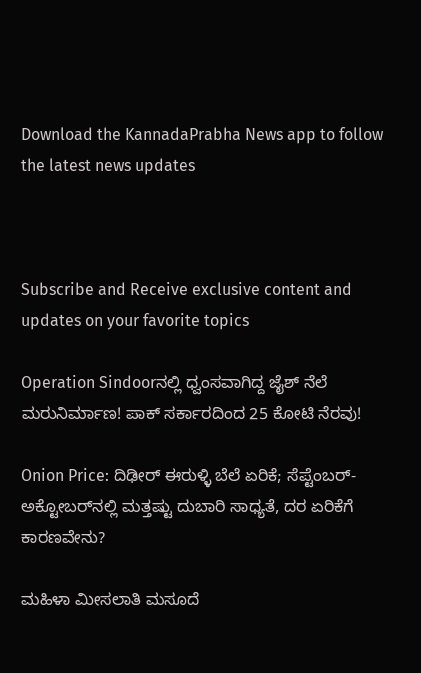Download the KannadaPrabha News app to follow the latest news updates



Subscribe and Receive exclusive content and updates on your favorite topics

Operation Sindoorನಲ್ಲಿ ಧ್ವಂಸವಾಗಿದ್ದ ಜೈಶ್ ನೆಲೆ ಮರುನಿರ್ಮಾಣ! ಪಾಕ್‌ ಸರ್ಕಾರದಿಂದ 25 ಕೋಟಿ ನೆರವು!

Onion Price: ದಿಢೀರ್ ಈರುಳ್ಳಿ ಬೆಲೆ ಏರಿಕೆ; ಸೆಪ್ಟೆಂಬರ್-ಅಕ್ಟೋಬರ್‌ನಲ್ಲಿ ಮತ್ತಷ್ಟು ದುಬಾರಿ ಸಾಧ್ಯತೆ, ದರ ಏರಿಕೆಗೆ ಕಾರಣವೇನು?

ಮಹಿಳಾ ಮೀಸಲಾತಿ ಮಸೂದೆ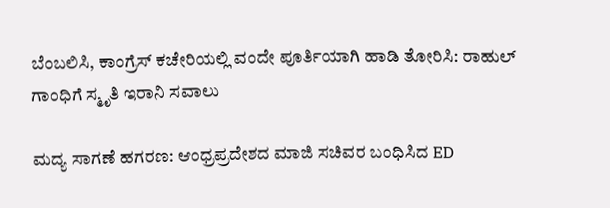ಬೆಂಬಲಿಸಿ, ಕಾಂಗ್ರೆಸ್ ಕಚೇರಿಯಲ್ಲಿ ವಂದೇ ಪೂರ್ತಿಯಾಗಿ ಹಾಡಿ ತೋರಿಸಿ: ರಾಹುಲ್ ಗಾಂಧಿಗೆ ಸ್ಮೃತಿ ಇರಾನಿ ಸವಾಲು

ಮದ್ಯ ಸಾಗಣೆ ಹಗರಣ: ಆಂಧ್ರಪ್ರದೇಶದ ಮಾಜಿ ಸಚಿವರ ಬಂಧಿಸಿದ ED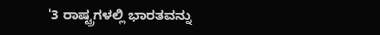'3 ರಾಷ್ಟ್ರಗಳಲ್ಲಿ ಭಾರತವನ್ನು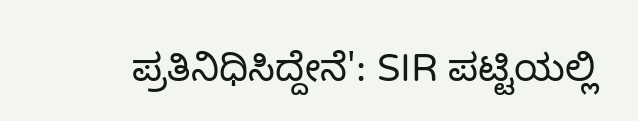ಪ್ರತಿನಿಧಿಸಿದ್ದೇನೆ': SIR ಪಟ್ಟಿಯಲ್ಲಿ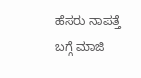ಹೆಸರು ನಾಪತ್ತೆ ಬಗ್ಗೆ ಮಾಜಿ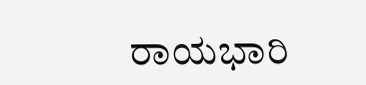ರಾಯಭಾರಿ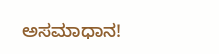ಅಸಮಾಧಾನ!